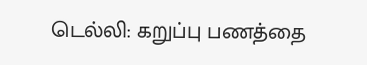டெல்லி: கறுப்பு பணத்தை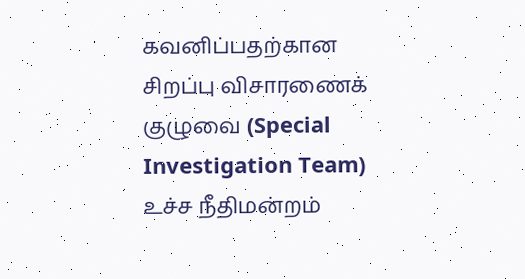கவனிப்பதற்கான சிறப்பு விசாரணைக் குழுவை (Special Investigation Team) உச்ச நீதிமன்றம்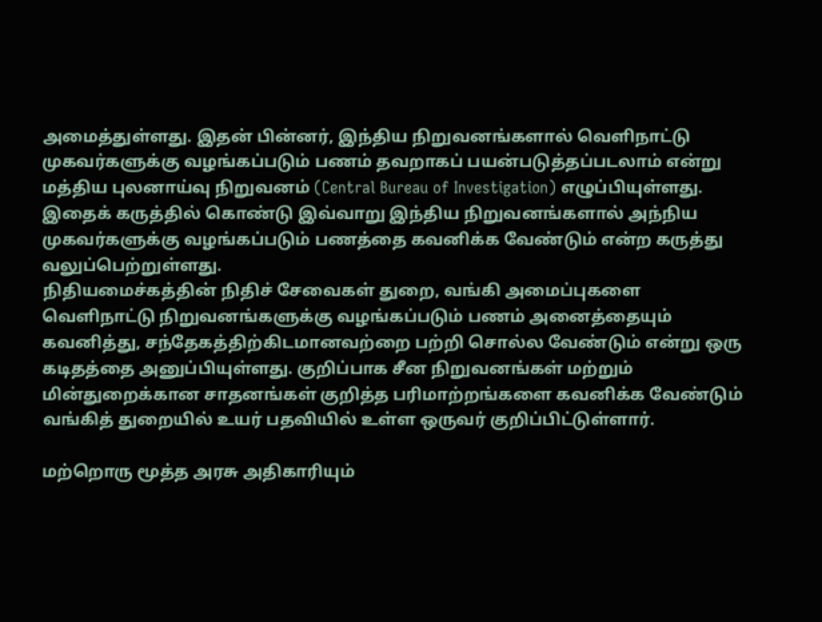அமைத்துள்ளது. இதன் பின்னர், இந்திய நிறுவனங்களால் வெளிநாட்டு முகவர்களுக்கு வழங்கப்படும் பணம் தவறாகப் பயன்படுத்தப்படலாம் என்று மத்திய புலனாய்வு நிறுவனம் (Central Bureau of Investigation) எழுப்பியுள்ளது.
இதைக் கருத்தில் கொண்டு இவ்வாறு இந்திய நிறுவனங்களால் அந்நிய முகவர்களுக்கு வழங்கப்படும் பணத்தை கவனிக்க வேண்டும் என்ற கருத்து வலுப்பெற்றுள்ளது.
நிதியமைச்கத்தின் நிதிச் சேவைகள் துறை, வங்கி அமைப்புகளை வெளிநாட்டு நிறுவனங்களுக்கு வழங்கப்படும் பணம் அனைத்தையும் கவனித்து, சந்தேகத்திற்கிடமானவற்றை பற்றி சொல்ல வேண்டும் என்று ஒரு கடிதத்தை அனுப்பியுள்ளது. குறிப்பாக சீன நிறுவனங்கள் மற்றும் மின்துறைக்கான சாதனங்கள் குறித்த பரிமாற்றங்களை கவனிக்க வேண்டும் வங்கித் துறையில் உயர் பதவியில் உள்ள ஒருவர் குறிப்பிட்டுள்ளார்.

மற்றொரு மூத்த அரசு அதிகாரியும்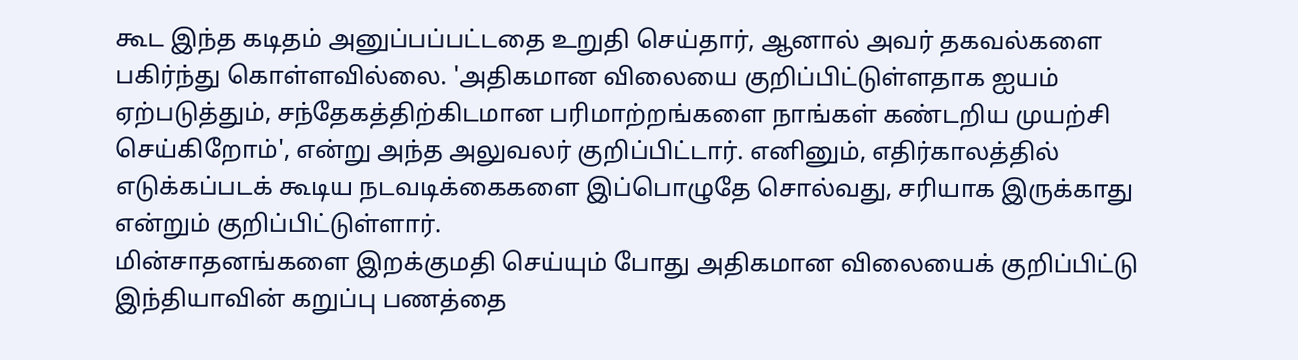கூட இந்த கடிதம் அனுப்பப்பட்டதை உறுதி செய்தார், ஆனால் அவர் தகவல்களை பகிர்ந்து கொள்ளவில்லை. 'அதிகமான விலையை குறிப்பிட்டுள்ளதாக ஐயம் ஏற்படுத்தும், சந்தேகத்திற்கிடமான பரிமாற்றங்களை நாங்கள் கண்டறிய முயற்சி செய்கிறோம்', என்று அந்த அலுவலர் குறிப்பிட்டார். எனினும், எதிர்காலத்தில் எடுக்கப்படக் கூடிய நடவடிக்கைகளை இப்பொழுதே சொல்வது, சரியாக இருக்காது என்றும் குறிப்பிட்டுள்ளார்.
மின்சாதனங்களை இறக்குமதி செய்யும் போது அதிகமான விலையைக் குறிப்பிட்டு இந்தியாவின் கறுப்பு பணத்தை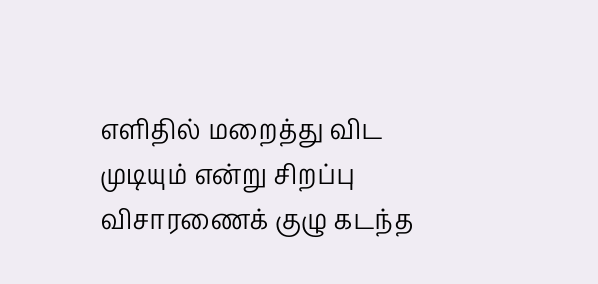எளிதில் மறைத்து விட முடியும் என்று சிறப்பு விசாரணைக் குழு கடந்த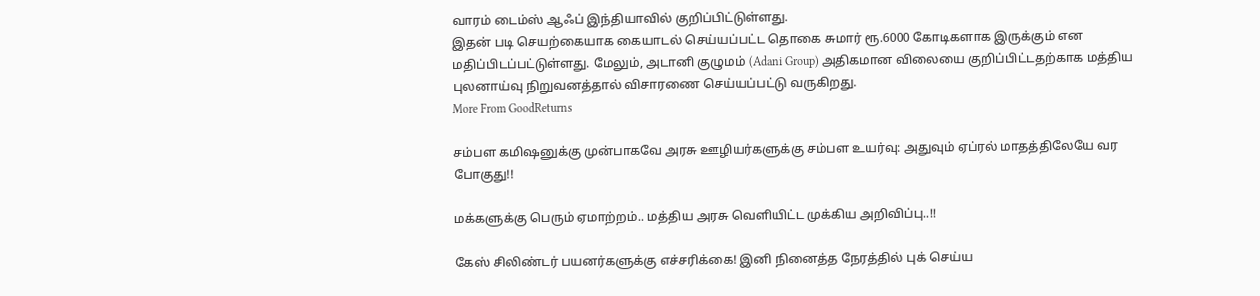வாரம் டைம்ஸ் ஆஃப் இந்தியாவில் குறிப்பிட்டுள்ளது.
இதன் படி செயற்கையாக கையாடல் செய்யப்பட்ட தொகை சுமார் ரூ.6000 கோடிகளாக இருக்கும் என மதிப்பிடப்பட்டுள்ளது. மேலும், அடானி குழுமம் (Adani Group) அதிகமான விலையை குறிப்பிட்டதற்காக மத்திய புலனாய்வு நிறுவனத்தால் விசாரணை செய்யப்பட்டு வருகிறது.
More From GoodReturns

சம்பள கமிஷனுக்கு முன்பாகவே அரசு ஊழியர்களுக்கு சம்பள உயர்வு: அதுவும் ஏப்ரல் மாதத்திலேயே வர போகுது!!

மக்களுக்கு பெரும் ஏமாற்றம்.. மத்திய அரசு வெளியிட்ட முக்கிய அறிவிப்பு..!!

கேஸ் சிலிண்டர் பயனர்களுக்கு எச்சரிக்கை! இனி நினைத்த நேரத்தில் புக் செய்ய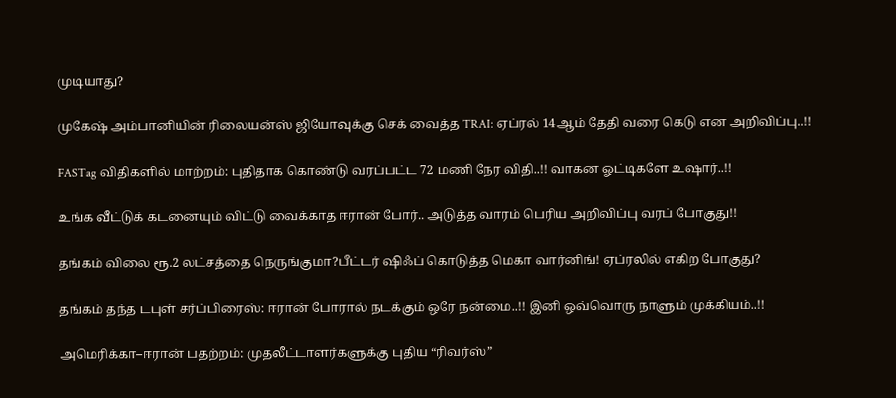முடியாது?

முகேஷ் அம்பானியின் ரிலையன்ஸ் ஜியோவுக்கு செக் வைத்த TRAI: ஏப்ரல் 14ஆம் தேதி வரை கெடு என அறிவிப்பு..!!

FASTag விதிகளில் மாற்றம்: புதிதாக கொண்டு வரப்பட்ட 72 மணி நேர விதி..!! வாகன ஓட்டிகளே உஷார்..!!

உங்க வீட்டுக் கடனையும் விட்டு வைக்காத ஈரான் போர்.. அடுத்த வாரம் பெரிய அறிவிப்பு வரப் போகுது!!

தங்கம் விலை ரூ.2 லட்சத்தை நெருங்குமா?பீட்டர் ஷிஃப் கொடுத்த மெகா வார்னிங்! ஏப்ரலில் எகிற போகுது?

தங்கம் தந்த டபுள் சர்ப்பிரைஸ்: ஈரான் போரால் நடக்கும் ஒரே நன்மை..!! இனி ஒவ்வொரு நாளும் முக்கியம்..!!

அமெரிக்கா–ஈரான் பதற்றம்: முதலீட்டாளர்களுக்கு புதிய “ரிவர்ஸ்”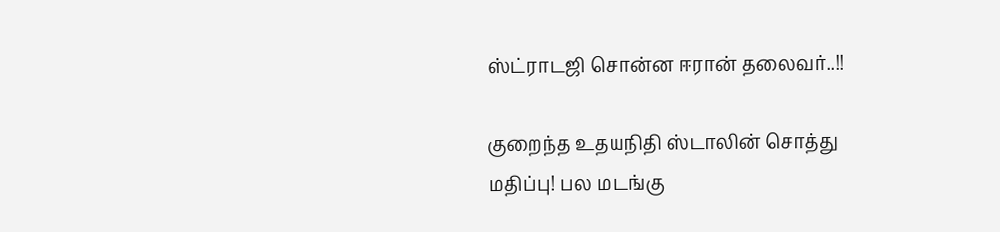ஸ்ட்ராடஜி சொன்ன ஈரான் தலைவர்..!!

குறைந்த உதயநிதி ஸ்டாலின் சொத்து மதிப்பு! பல மடங்கு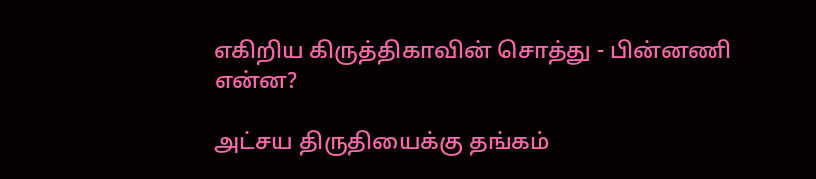எகிறிய கிருத்திகாவின் சொத்து - பின்னணி என்ன?

அட்சய திருதியைக்கு தங்கம்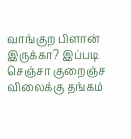வாங்குற பிளான் இருக்கா? இப்படி செஞ்சா குறைஞ்ச விலைக்கு தங்கம்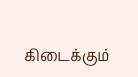கிடைக்கும்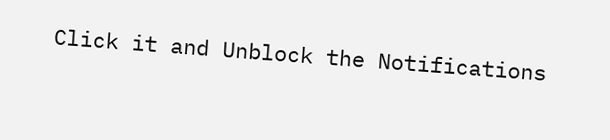Click it and Unblock the Notifications